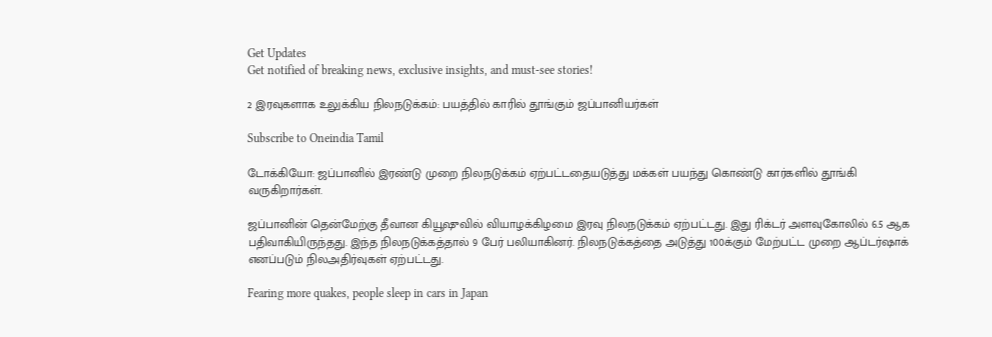Get Updates
Get notified of breaking news, exclusive insights, and must-see stories!

2 இரவுகளாக உலுக்கிய நிலநடுக்கம்: பயத்தில் காரில் தூங்கும் ஜப்பானியர்கள்

Subscribe to Oneindia Tamil

டோக்கியோ: ஜப்பானில் இரண்டு முறை நிலநடுக்கம் ஏற்பட்டதையடுத்து மக்கள் பயந்து கொண்டு கார்களில் தூங்கி வருகிறார்கள்.

ஜப்பானின் தென்மேற்கு தீவான கியூஷுவில் வியாழக்கிழமை இரவு நிலநடுக்கம் ஏற்பட்டது. இது ரிக்டர் அளவுகோலில் 6.5 ஆக பதிவாகியிருந்தது. இந்த நிலநடுக்கத்தால் 9 பேர் பலியாகினர். நிலநடுக்கத்தை அடுத்து 100க்கும் மேற்பட்ட முறை ஆப்டர்ஷாக் எனப்படும் நிலஅதிர்வுகள் ஏற்பட்டது.

Fearing more quakes, people sleep in cars in Japan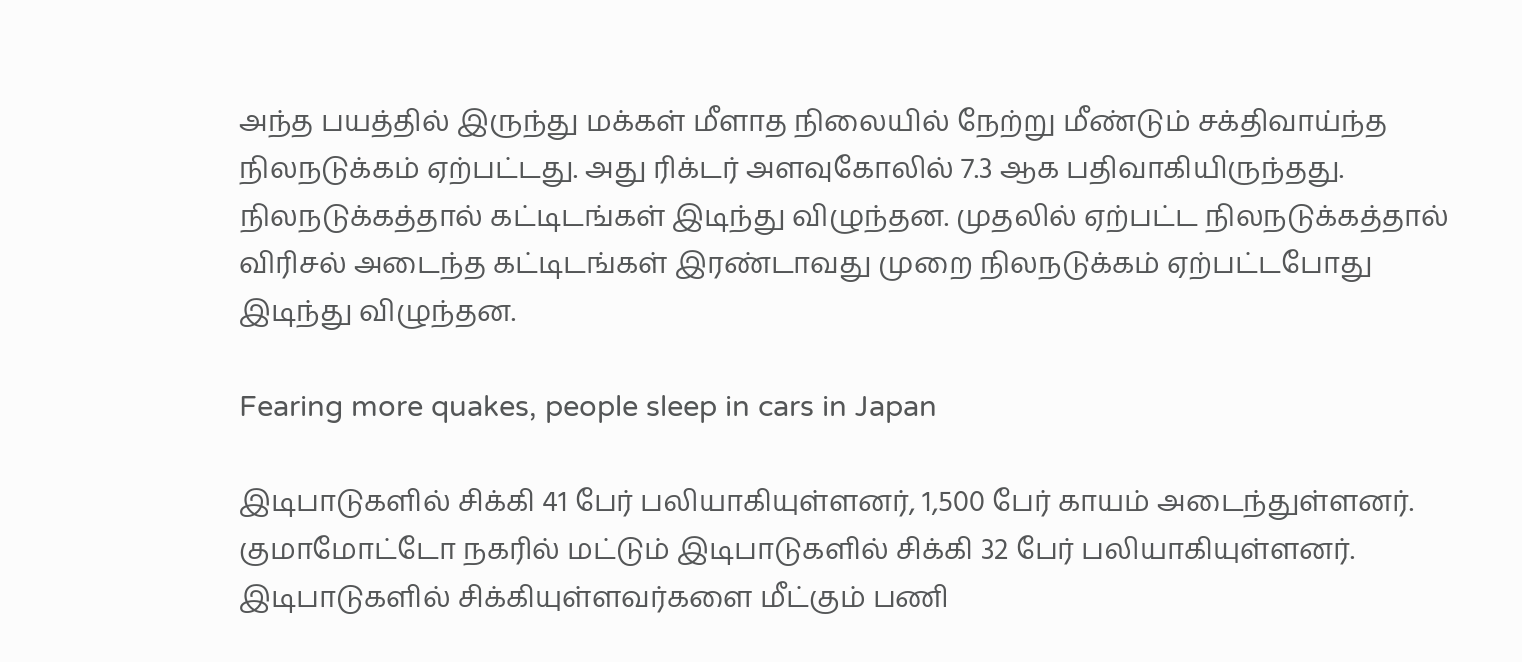அந்த பயத்தில் இருந்து மக்கள் மீளாத நிலையில் நேற்று மீண்டும் சக்திவாய்ந்த நிலநடுக்கம் ஏற்பட்டது. அது ரிக்டர் அளவுகோலில் 7.3 ஆக பதிவாகியிருந்தது. நிலநடுக்கத்தால் கட்டிடங்கள் இடிந்து விழுந்தன. முதலில் ஏற்பட்ட நிலநடுக்கத்தால் விரிசல் அடைந்த கட்டிடங்கள் இரண்டாவது முறை நிலநடுக்கம் ஏற்பட்டபோது இடிந்து விழுந்தன.

Fearing more quakes, people sleep in cars in Japan

இடிபாடுகளில் சிக்கி 41 பேர் பலியாகியுள்ளனர், 1,500 பேர் காயம் அடைந்துள்ளனர். குமாமோட்டோ நகரில் மட்டும் இடிபாடுகளில் சிக்கி 32 பேர் பலியாகியுள்ளனர். இடிபாடுகளில் சிக்கியுள்ளவர்களை மீட்கும் பணி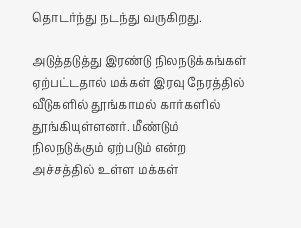தொடர்ந்து நடந்து வருகிறது.

அடுத்தடுத்து இரண்டு நிலநடுக்கங்கள் ஏற்பட்டதால் மக்கள் இரவு நேரத்தில் வீடுகளில் தூங்காமல் கார்களில் தூங்கியுள்ளனர். மீண்டும் நிலநடுக்கும் ஏற்படும் என்ற அச்சத்தில் உள்ள மக்கள்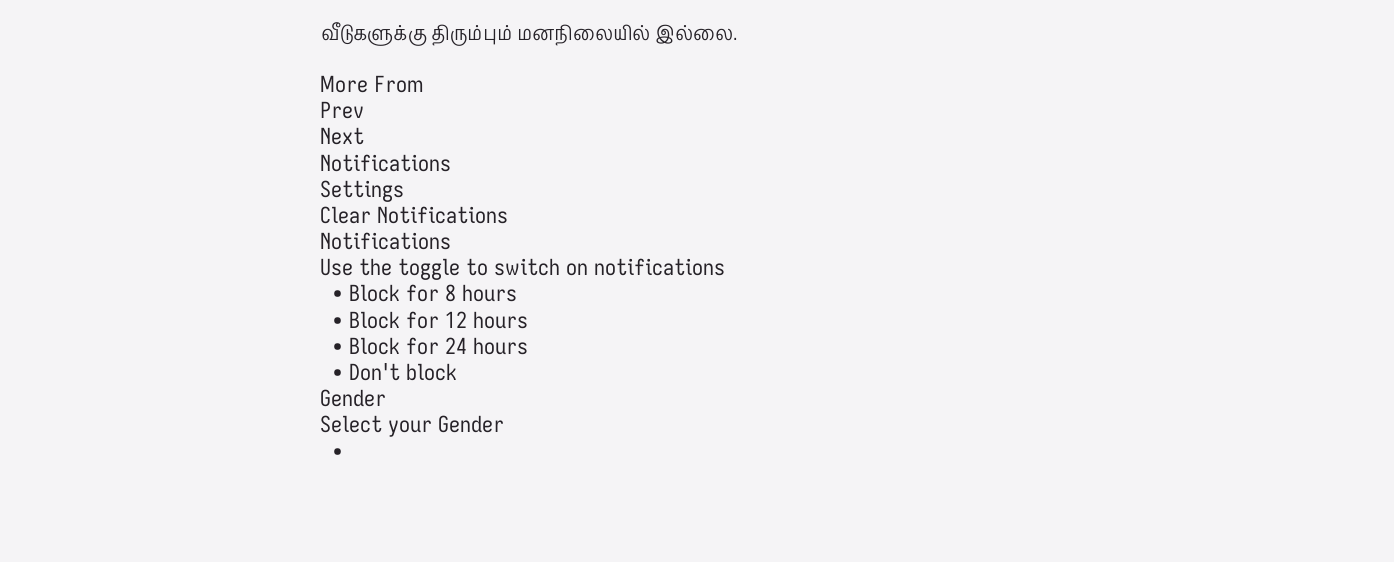வீடுகளுக்கு திரும்பும் மனநிலையில் இல்லை.

More From
Prev
Next
Notifications
Settings
Clear Notifications
Notifications
Use the toggle to switch on notifications
  • Block for 8 hours
  • Block for 12 hours
  • Block for 24 hours
  • Don't block
Gender
Select your Gender
  •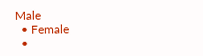Male
  • Female
  •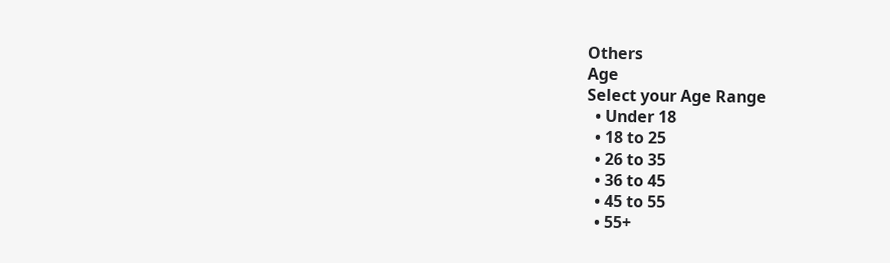Others
Age
Select your Age Range
  • Under 18
  • 18 to 25
  • 26 to 35
  • 36 to 45
  • 45 to 55
  • 55+